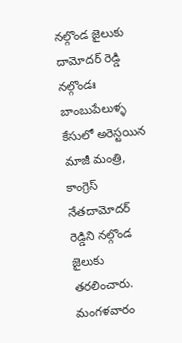నల్గొండ జైలుకు దామోదర్ రెడ్డి
నల్గొండః బాంబుపేలుళ్ళ కేసులో అరెస్టయిన మాజీ మంత్రి, కాంగ్రెస్ నేతదామోదర్ రెడ్డిని నల్గొండ జైలుకు తరలించారు. మంగళవారం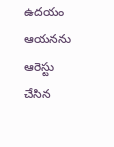ఉదయం ఆయనను ఆరెస్టు చేసిన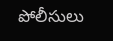పోలీసులు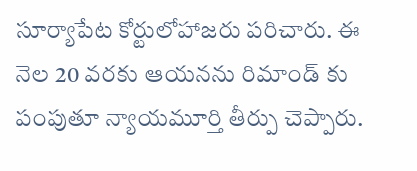సూర్యాపేట కోర్టులోహాజరు పరిచారు. ఈ నెల 20 వరకు ఆయనను రిమాండ్ కు పంపుతూ న్యాయమూర్తి తీర్పు చెప్పారు.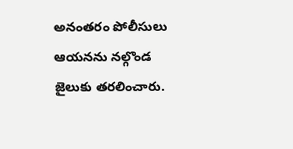అనంతరం పోలీసులు ఆయనను నల్గొండ జైలుకు తరలించారు.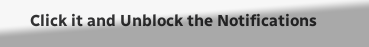Click it and Unblock the Notifications